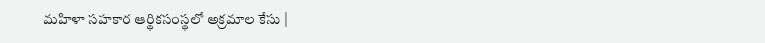మహిళా సహకార ఆర్థికసంస్థలో అక్రమాల కేసు |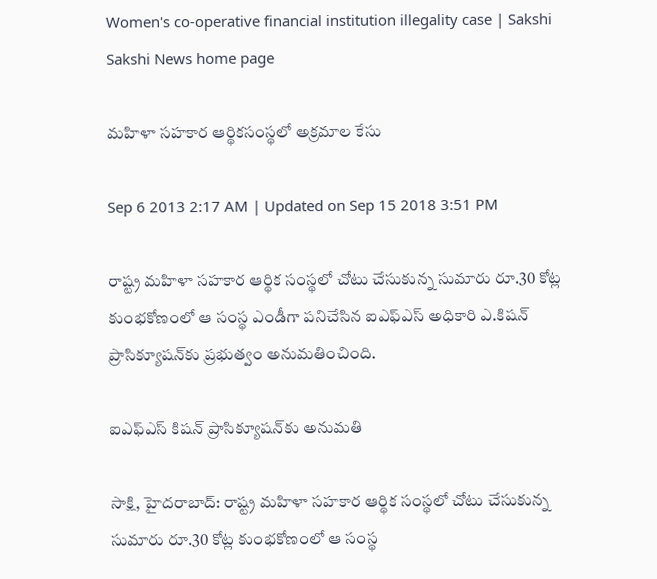Women's co-operative financial institution illegality case | Sakshi
Sakshi News home page

మహిళా సహకార ఆర్థికసంస్థలో అక్రమాల కేసు

Sep 6 2013 2:17 AM | Updated on Sep 15 2018 3:51 PM

రాష్ట్ర మహిళా సహకార ఆర్థిక సంస్థలో చోటు చేసుకున్న సుమారు రూ.30 కోట్ల కుంభకోణంలో ఆ సంస్థ ఎండీగా పనిచేసిన ఐఎఫ్‌ఎస్ అధికారి ఎ.కిషన్ ప్రాసిక్యూషన్‌కు ప్రభుత్వం అనుమతించింది.

ఐఎఫ్‌ఎస్ కిషన్ ప్రాసిక్యూషన్‌కు అనుమతి

సాక్షి, హైదరాబాద్: రాష్ట్ర మహిళా సహకార ఆర్థిక సంస్థలో చోటు చేసుకున్న సుమారు రూ.30 కోట్ల కుంభకోణంలో ఆ సంస్థ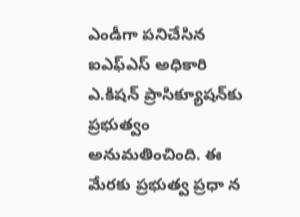ఎండీగా పనిచేసిన ఐఎఫ్‌ఎస్ అధికారి ఎ.కిషన్ ప్రాసిక్యూషన్‌కు ప్రభుత్వం అనుమతించింది. ఈ మేరకు ప్రభుత్వ ప్రధా న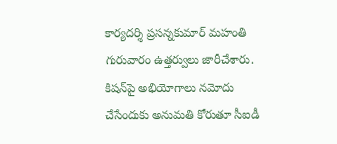కార్యదర్శి ప్రసన్నకుమార్ మహంతి గురువారం ఉత్తర్వులు జారీచేశారు. కిషన్‌పై అభియోగాలు నమోదు చేసేందుకు అనుమతి కోరుతూ సీఐడీ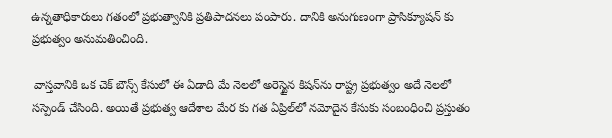ఉన్నతాధికారులు గతంలో ప్రభుత్వానికి ప్రతిపాదనలు పంపారు. దానికి అనుగుణంగా ప్రాసిక్యూషన్ కు ప్రభుత్వం అనుమతించింది.

 వాస్తవానికి ఒక చెక్ బౌన్స్ కేసులో ఈ ఏడాది మే నెలలో అరెస్టైన కిషన్‌ను రాష్ట్ర ప్రభుత్వం అదే నెలలో సస్పెండ్ చేసింది. అయితే ప్రభుత్వ ఆదేశాల మేర కు గత ఏప్రిల్‌లో నమోదైన కేసుకు సంబంధించి ప్రస్తుతం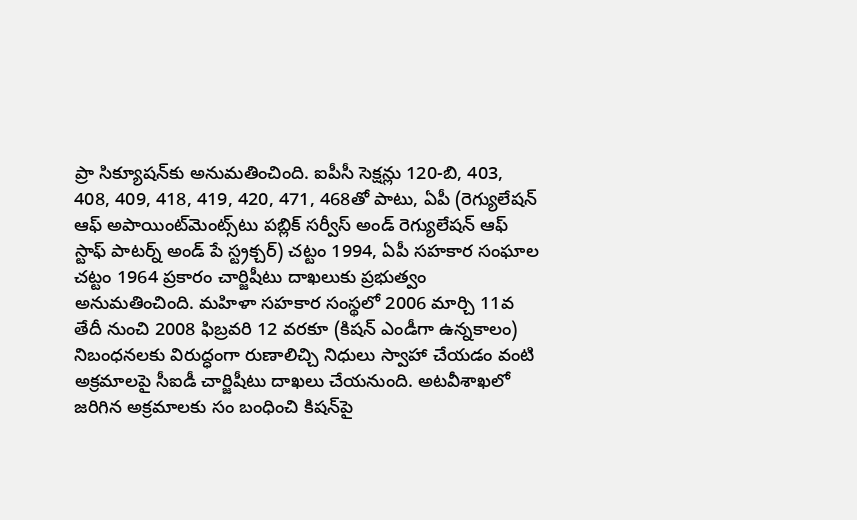ప్రా సిక్యూషన్‌కు అనుమతించింది. ఐపీసీ సెక్షన్లు 120-బి, 403, 408, 409, 418, 419, 420, 471, 468తో పాటు, ఏపీ (రెగ్యులేషన్ ఆఫ్ అపాయింట్‌మెంట్స్‌టు పబ్లిక్ సర్వీస్ అండ్ రెగ్యులేషన్ ఆఫ్ స్టాఫ్ పాటర్న్ అండ్ పే స్ట్రక్చర్) చట్టం 1994, ఏపీ సహకార సంఘాల చట్టం 1964 ప్రకారం చార్జిషీటు దాఖలుకు ప్రభుత్వం అనుమతించింది. మహిళా సహకార సంస్థలో 2006 మార్చి 11వ తేదీ నుంచి 2008 ఫిబ్రవరి 12 వరకూ (కిషన్ ఎండీగా ఉన్నకాలం) నిబంధనలకు విరుద్ధంగా రుణాలిచ్చి నిధులు స్వాహా చేయడం వంటి అక్రమాలపై సీఐడీ చార్జిషీటు దాఖలు చేయనుంది. అటవీశాఖలో జరిగిన అక్రమాలకు సం బంధించి కిషన్‌పై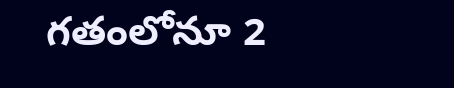గతంలోనూ 2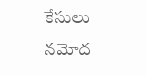కేసులు నమోద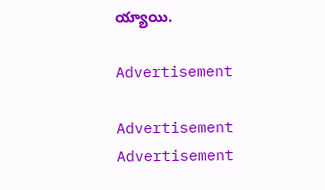య్యాయి.

Advertisement

Advertisement
Advertisement